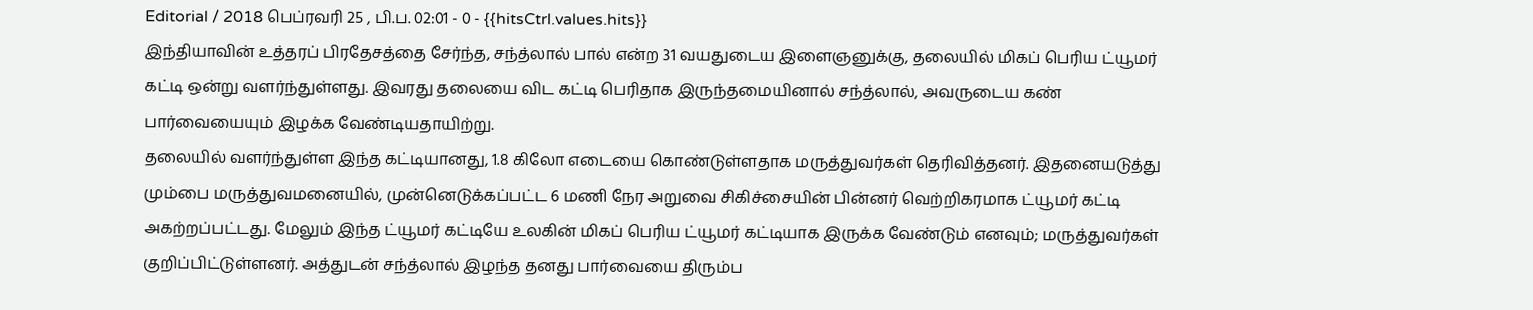Editorial / 2018 பெப்ரவரி 25 , பி.ப. 02:01 - 0 - {{hitsCtrl.values.hits}}
இந்தியாவின் உத்தரப் பிரதேசத்தை சேர்ந்த, சந்த்லால் பால் என்ற 31 வயதுடைய இளைஞனுக்கு, தலையில் மிகப் பெரிய ட்யூமர் கட்டி ஒன்று வளர்ந்துள்ளது. இவரது தலையை விட கட்டி பெரிதாக இருந்தமையினால் சந்த்லால், அவருடைய கண் பார்வையையும் இழக்க வேண்டியதாயிற்று.
தலையில் வளர்ந்துள்ள இந்த கட்டியானது, 1.8 கிலோ எடையை கொண்டுள்ளதாக மருத்துவர்கள் தெரிவித்தனர். இதனையடுத்து மும்பை மருத்துவமனையில், முன்னெடுக்கப்பட்ட 6 மணி நேர அறுவை சிகிச்சையின் பின்னர் வெற்றிகரமாக ட்யூமர் கட்டி அகற்றப்பட்டது. மேலும் இந்த ட்யூமர் கட்டியே உலகின் மிகப் பெரிய ட்யூமர் கட்டியாக இருக்க வேண்டும் எனவும்; மருத்துவர்கள் குறிப்பிட்டுள்ளனர். அத்துடன் சந்த்லால் இழந்த தனது பார்வையை திரும்ப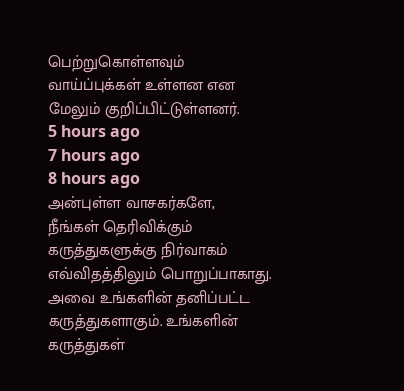பெற்றுகொள்ளவும் வாய்ப்புக்கள் உள்ளன என மேலும் குறிப்பிட்டுள்ளனர்.
5 hours ago
7 hours ago
8 hours ago
அன்புள்ள வாசகர்களே,
நீங்கள் தெரிவிக்கும் கருத்துகளுக்கு நிர்வாகம் எவ்விதத்திலும் பொறுப்பாகாது. அவை உங்களின் தனிப்பட்ட கருத்துகளாகும். உங்களின் கருத்துகள்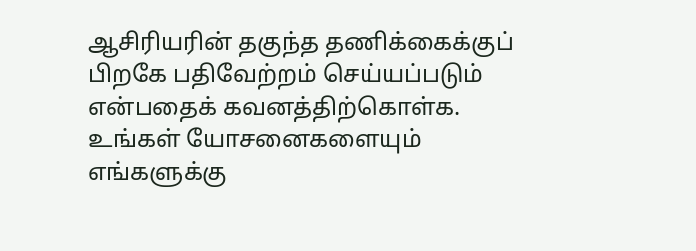ஆசிரியரின் தகுந்த தணிக்கைக்குப் பிறகே பதிவேற்றம் செய்யப்படும் என்பதைக் கவனத்திற்கொள்க. உங்கள் யோசனைகளையும் எங்களுக்கு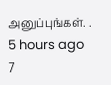அனுப்புங்கள். .
5 hours ago
7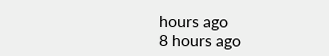hours ago
8 hours ago